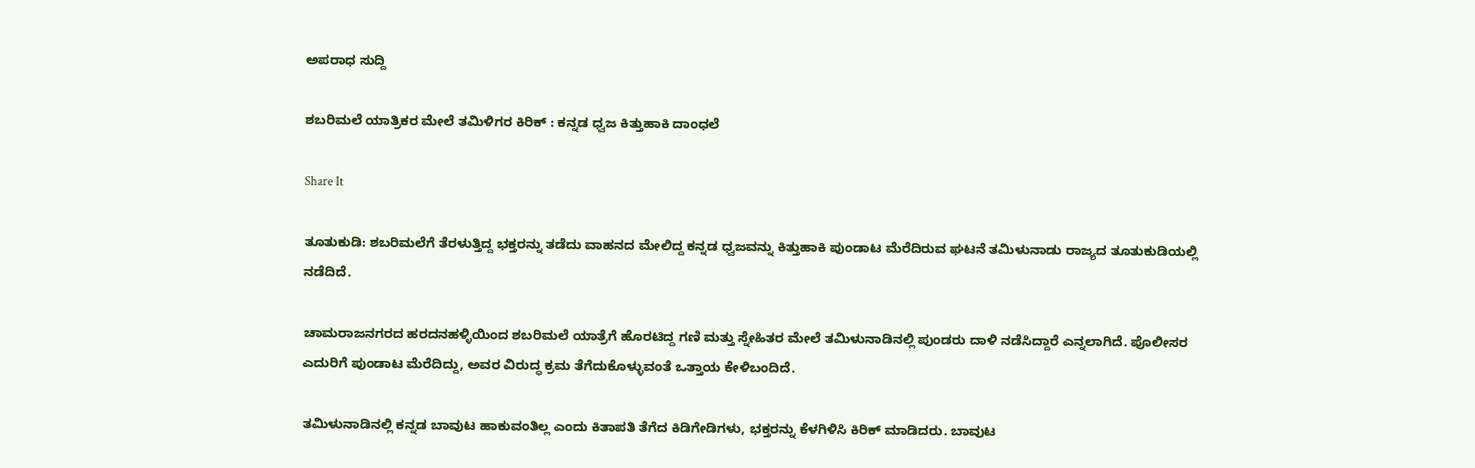ಅಪರಾಧ ಸುದ್ದಿ

ಶಬರಿಮಲೆ ಯಾತ್ರಿಕರ ಮೇಲೆ ತಮಿಳಿಗರ ಕಿರಿಕ್ : ಕನ್ನಡ ಧ್ವಜ ಕಿತ್ತುಹಾಕಿ ದಾಂಧಲೆ

Share It

ತೂತುಕುಡಿ: ಶಬರಿಮಲೆಗೆ ತೆರಳುತ್ತಿದ್ದ ಭಕ್ತರನ್ನು ತಡೆದು ವಾಹನದ ಮೇಲಿದ್ದ ಕನ್ನಡ ಧ್ವಜವನ್ನು ಕಿತ್ತುಹಾಕಿ ಪುಂಡಾಟ ಮೆರೆದಿರುವ ಘಟನೆ ತಮಿಳುನಾಡು ರಾಜ್ಯದ ತೂತುಕುಡಿಯಲ್ಲಿ ನಡೆದಿದೆ.

ಚಾಮರಾಜನಗರದ ಹರದನಹಳ್ಳಿಯಿಂದ ಶಬರಿಮಲೆ ಯಾತ್ರೆಗೆ ಹೊರಟಿದ್ದ ಗಣಿ ಮತ್ತು ಸ್ನೇಹಿತರ ಮೇಲೆ ತಮಿಳುನಾಡಿನಲ್ಲಿ ಪುಂಡರು ದಾಳಿ ನಡೆಸಿದ್ದಾರೆ ಎನ್ನಲಾಗಿದೆ. ಪೊಲೀಸರ ಎದುರಿಗೆ ಪುಂಡಾಟ ಮೆರೆದಿದ್ದು, ಅವರ ವಿರುದ್ಧ ಕ್ರಮ ತೆಗೆದುಕೊಳ್ಳುವಂತೆ ಒತ್ತಾಯ ಕೇಳಿಬಂದಿದೆ.

ತಮಿಳುನಾಡಿನಲ್ಲಿ ಕನ್ನಡ ಬಾವುಟ ಹಾಕುವಂತಿಲ್ಲ ಎಂದು ಕಿತಾಪತಿ ತೆಗೆದ ಕಿಡಿಗೇಡಿಗಳು, ಭಕ್ತರನ್ನು ಕೆಳಗಿಳಿಸಿ ಕಿರಿಕ್ ಮಾಡಿದರು. ಬಾವುಟ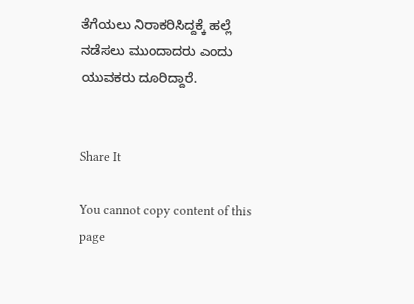ತೆಗೆಯಲು ನಿರಾಕರಿಸಿದ್ದಕ್ಕೆ ಹಲ್ಲೆ ನಡೆಸಲು ಮುಂದಾದರು ಎಂದು ಯುವಕರು ದೂರಿದ್ದಾರೆ.


Share It

You cannot copy content of this page